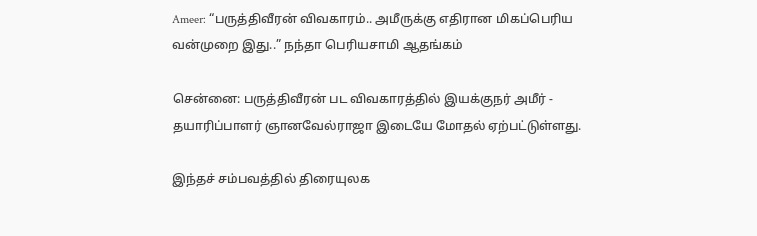Ameer: “பருத்திவீரன் விவகாரம்.. அமீருக்கு எதிரான மிகப்பெரிய வன்முறை இது..” நந்தா பெரியசாமி ஆதங்கம்

சென்னை: பருத்திவீரன் பட விவகாரத்தில் இயக்குநர் அமீர் - தயாரிப்பாளர் ஞானவேல்ராஜா இடையே மோதல் ஏற்பட்டுள்ளது.

இந்தச் சம்பவத்தில் திரையுலக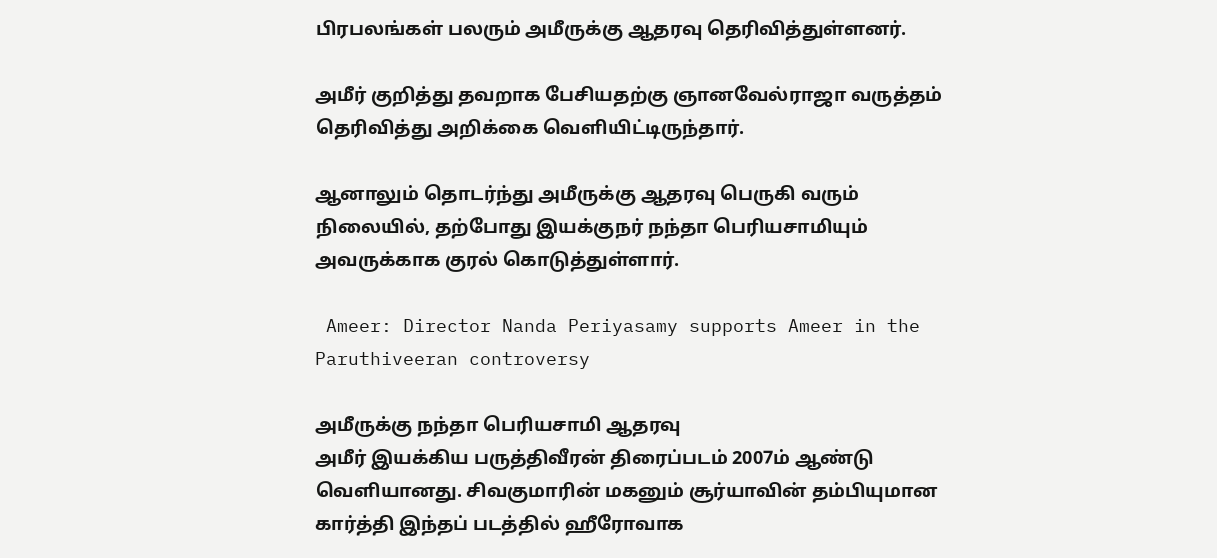பிரபலங்கள் பலரும் அமீருக்கு ஆதரவு தெரிவித்துள்ளனர்.

அமீர் குறித்து தவறாக பேசியதற்கு ஞானவேல்ராஜா வருத்தம் தெரிவித்து அறிக்கை வெளியிட்டிருந்தார்.

ஆனாலும் தொடர்ந்து அமீருக்கு ஆதரவு பெருகி வரும் நிலையில், தற்போது இயக்குநர் நந்தா பெரியசாமியும் அவருக்காக குரல் கொடுத்துள்ளார்.

 Ameer: Director Nanda Periyasamy supports Ameer in the Paruthiveeran controversy

அமீருக்கு நந்தா பெரியசாமி ஆதரவு
அமீர் இயக்கிய பருத்திவீரன் திரைப்படம் 2007ம் ஆண்டு வெளியானது. சிவகுமாரின் மகனும் சூர்யாவின் தம்பியுமான கார்த்தி இந்தப் படத்தில் ஹீரோவாக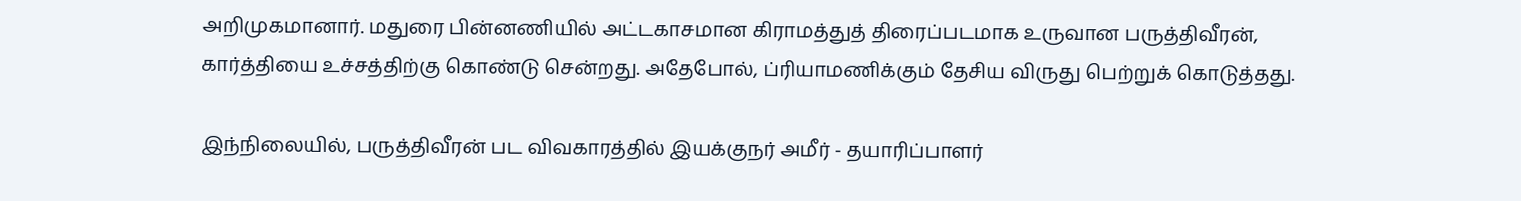அறிமுகமானார். மதுரை பின்னணியில் அட்டகாசமான கிராமத்துத் திரைப்படமாக உருவான பருத்திவீரன், கார்த்தியை உச்சத்திற்கு கொண்டு சென்றது. அதேபோல், ப்ரியாமணிக்கும் தேசிய விருது பெற்றுக் கொடுத்தது.

இந்நிலையில், பருத்திவீரன் பட விவகாரத்தில் இயக்குநர் அமீர் - தயாரிப்பாளர்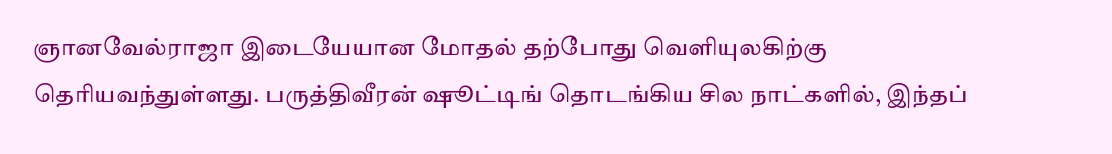ஞானவேல்ராஜா இடையேயான மோதல் தற்போது வெளியுலகிற்கு தெரியவந்துள்ளது. பருத்திவீரன் ஷூட்டிங் தொடங்கிய சில நாட்களில், இந்தப்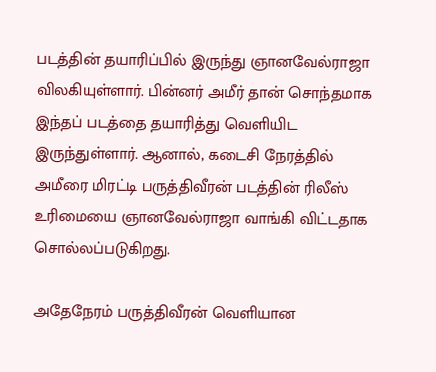படத்தின் தயாரிப்பில் இருந்து ஞானவேல்ராஜா விலகியுள்ளார். பின்னர் அமீர் தான் சொந்தமாக இந்தப் படத்தை தயாரித்து வெளியிட இருந்துள்ளார். ஆனால், கடைசி நேரத்தில் அமீரை மிரட்டி பருத்திவீரன் படத்தின் ரிலீஸ் உரிமையை ஞானவேல்ராஜா வாங்கி விட்டதாக சொல்லப்படுகிறது.

அதேநேரம் பருத்திவீரன் வெளியான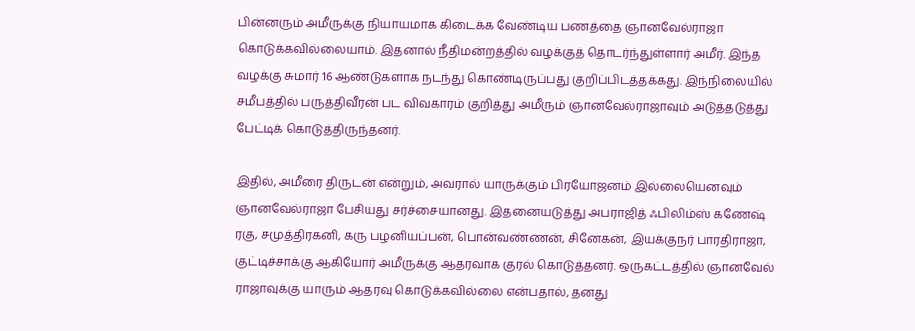பின்னரும் அமீருக்கு நியாயமாக கிடைக்க வேண்டிய பணத்தை ஞானவேல்ராஜா கொடுக்கவில்லையாம். இதனால் நீதிமன்றத்தில் வழக்குத் தொடர்ந்துள்ளார் அமீர். இந்த வழக்கு சுமார் 16 ஆண்டுகளாக நடந்து கொண்டிருப்பது குறிப்பிடத்தக்கது. இந்நிலையில் சமீபத்தில் பருத்திவீரன் பட விவகாரம் குறித்து அமீரும் ஞானவேல்ராஜாவும் அடுத்தடுத்து பேட்டிக் கொடுத்திருந்தனர்.

இதில், அமீரை திருடன் என்றும், அவரால் யாருக்கும் பிரயோஜனம் இல்லையெனவும் ஞானவேல்ராஜா பேசியது சர்ச்சையானது. இதனையடுத்து அபராஜித் ஃபிலிம்ஸ் கணேஷ் ரகு, சமுத்திரகனி, கரு பழனியப்பன், பொன்வண்ணன், சினேகன், இயக்குநர் பாரதிராஜா, குட்டிச்சாக்கு ஆகியோர் அமீருக்கு ஆதரவாக குரல் கொடுத்தனர். ஒருகட்டத்தில் ஞானவேல் ராஜாவுக்கு யாரும் ஆதரவு கொடுக்கவில்லை என்பதால், தனது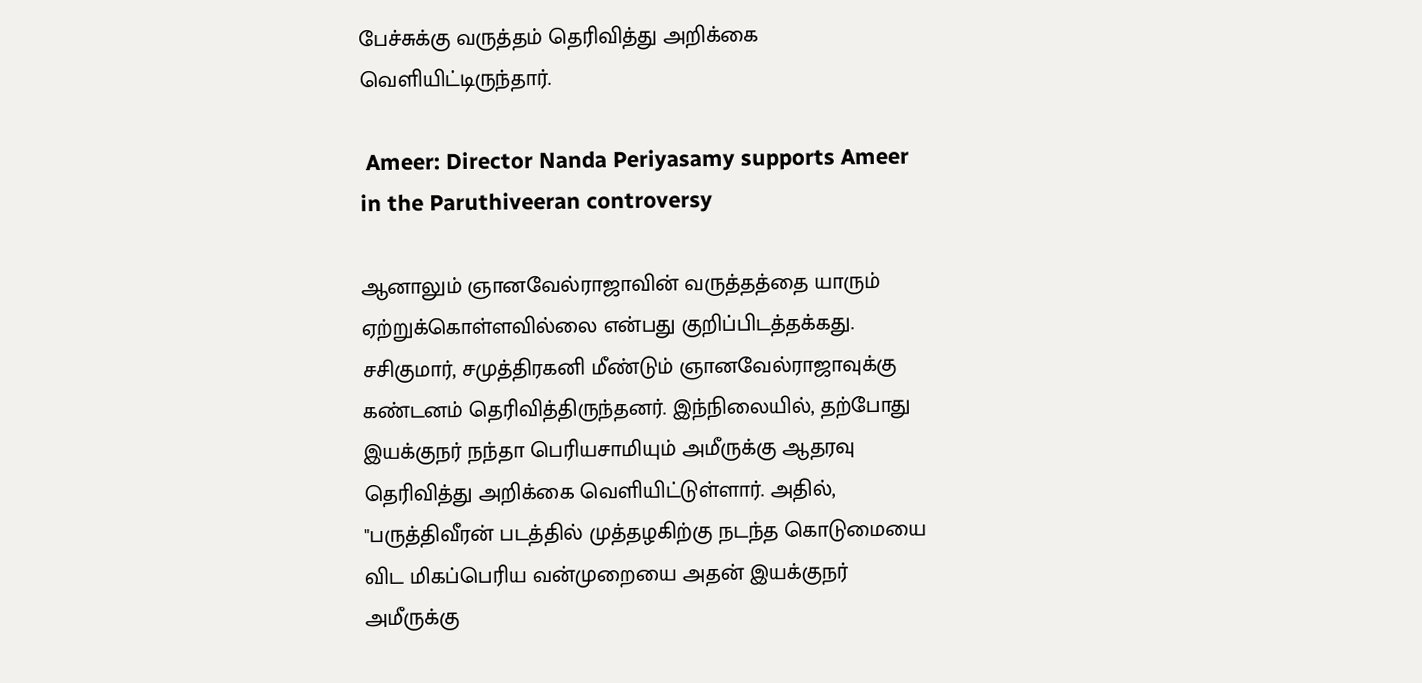பேச்சுக்கு வருத்தம் தெரிவித்து அறிக்கை வெளியிட்டிருந்தார்.

 Ameer: Director Nanda Periyasamy supports Ameer in the Paruthiveeran controversy

ஆனாலும் ஞானவேல்ராஜாவின் வருத்தத்தை யாரும் ஏற்றுக்கொள்ளவில்லை என்பது குறிப்பிடத்தக்கது. சசிகுமார், சமுத்திரகனி மீண்டும் ஞானவேல்ராஜாவுக்கு கண்டனம் தெரிவித்திருந்தனர். இந்நிலையில், தற்போது இயக்குநர் நந்தா பெரியசாமியும் அமீருக்கு ஆதரவு தெரிவித்து அறிக்கை வெளியிட்டுள்ளார். அதில், "பருத்திவீரன் படத்தில் முத்தழகிற்கு நடந்த கொடுமையை விட மிகப்பெரிய வன்முறையை அதன் இயக்குநர் அமீருக்கு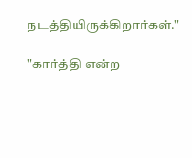நடத்தியிருக்கிறார்கள்."

"கார்த்தி என்ற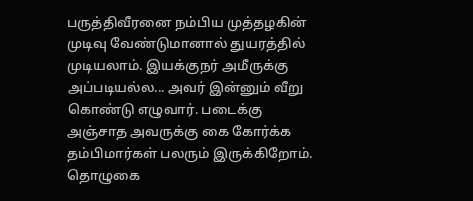பருத்திவீரனை நம்பிய முத்தழகின் முடிவு வேண்டுமானால் துயரத்தில் முடியலாம். இயக்குநர் அமீருக்கு அப்படியல்ல... அவர் இன்னும் வீறு கொண்டு எழுவார். படைக்கு அஞ்சாத அவருக்கு கை கோர்க்க தம்பிமார்கள் பலரும் இருக்கிறோம். தொழுகை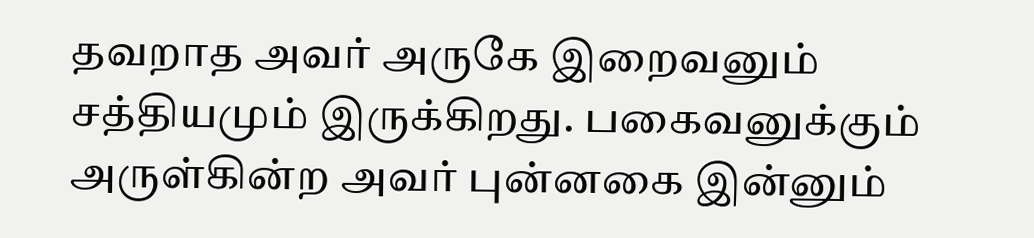தவறாத அவர் அருகே இறைவனும் சத்தியமும் இருக்கிறது. பகைவனுக்கும் அருள்கின்ற அவர் புன்னகை இன்னும்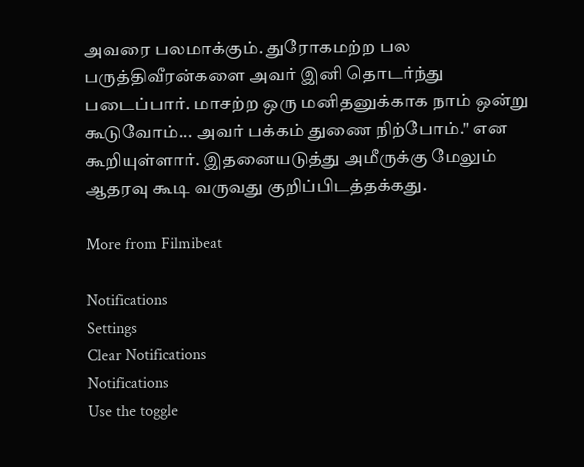அவரை பலமாக்கும். துரோகமற்ற பல பருத்திவீரன்களை அவர் இனி தொடர்ந்து படைப்பார். மாசற்ற ஒரு மனிதனுக்காக நாம் ஒன்று கூடுவோம்... அவர் பக்கம் துணை நிற்போம்." என கூறியுள்ளார். இதனையடுத்து அமீருக்கு மேலும் ஆதரவு கூடி வருவது குறிப்பிடத்தக்கது.

More from Filmibeat

Notifications
Settings
Clear Notifications
Notifications
Use the toggle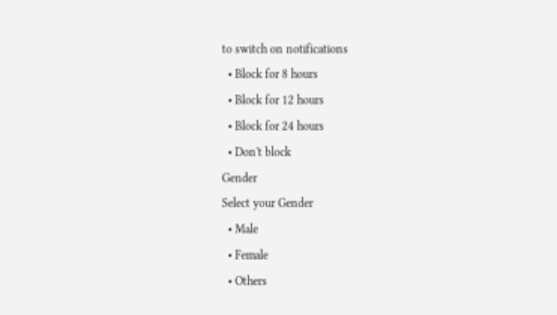to switch on notifications
  • Block for 8 hours
  • Block for 12 hours
  • Block for 24 hours
  • Don't block
Gender
Select your Gender
  • Male
  • Female
  • Others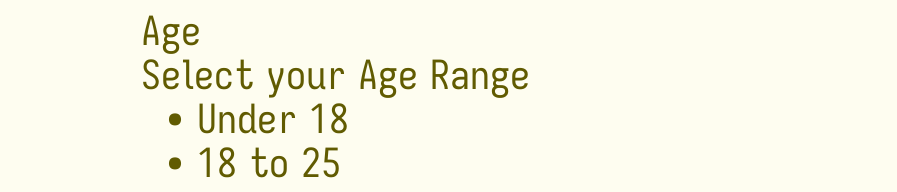Age
Select your Age Range
  • Under 18
  • 18 to 25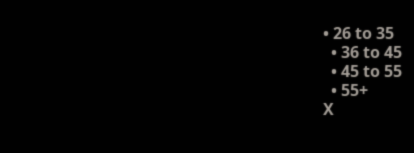• 26 to 35
  • 36 to 45
  • 45 to 55
  • 55+
X